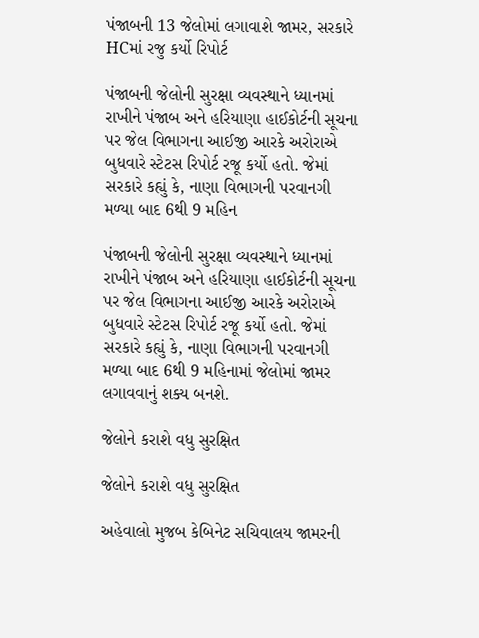પંજાબની 13 જેલોમાં લગાવાશે જામર, સરકારે HCમાં રજુ કર્યો રિપોર્ટ

પંજાબની જેલોની સુરક્ષા વ્યવસ્થાને ધ્યાનમાં રાખીને પંજાબ અને હરિયાણા હાઈકોર્ટની સૂચના પર જેલ વિભાગના આઈજી આરકે અરોરાએ બુધવારે સ્ટેટસ રિપોર્ટ રજૂ કર્યો હતો. જેમાં સરકારે કહ્યું કે, નાણા વિભાગની પરવાનગી મળ્યા બાદ 6થી 9 મહિન

પંજાબની જેલોની સુરક્ષા વ્યવસ્થાને ધ્યાનમાં રાખીને પંજાબ અને હરિયાણા હાઈકોર્ટની સૂચના પર જેલ વિભાગના આઈજી આરકે અરોરાએ બુધવારે સ્ટેટસ રિપોર્ટ રજૂ કર્યો હતો. જેમાં સરકારે કહ્યું કે, નાણા વિભાગની પરવાનગી મળ્યા બાદ 6થી 9 મહિનામાં જેલોમાં જામર લગાવવાનું શક્ય બનશે.

જેલોને કરાશે વધુ સુરક્ષિત

જેલોને કરાશે વધુ સુરક્ષિત

અહેવાલો મુજબ કેબિનેટ સચિવાલય જામરની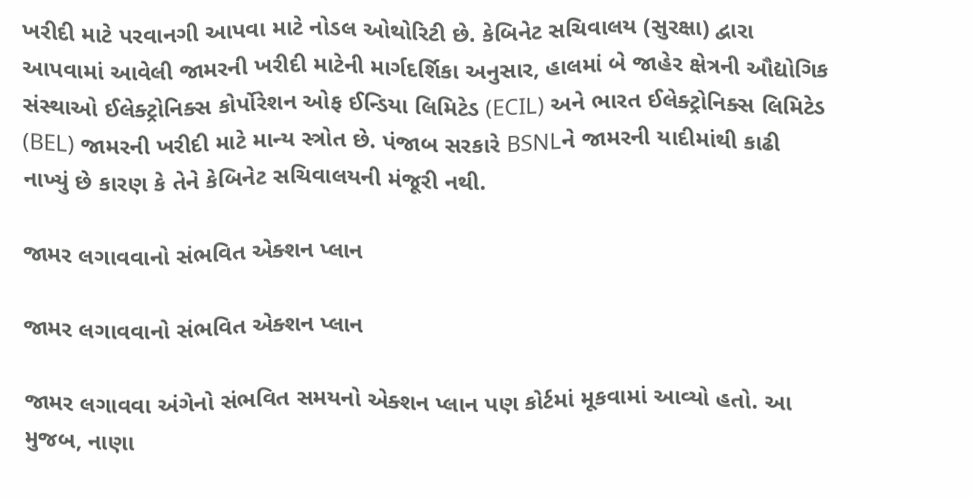ખરીદી માટે પરવાનગી આપવા માટે નોડલ ઓથોરિટી છે. કેબિનેટ સચિવાલય (સુરક્ષા) દ્વારા આપવામાં આવેલી જામરની ખરીદી માટેની માર્ગદર્શિકા અનુસાર, હાલમાં બે જાહેર ક્ષેત્રની ઔદ્યોગિક સંસ્થાઓ ઈલેક્ટ્રોનિક્સ કોર્પોરેશન ઓફ ઈન્ડિયા લિમિટેડ (ECIL) અને ભારત ઈલેક્ટ્રોનિક્સ લિમિટેડ (BEL) જામરની ખરીદી માટે માન્ય સ્ત્રોત છે. પંજાબ સરકારે BSNLને જામરની યાદીમાંથી કાઢી નાખ્યું છે કારણ કે તેને કેબિનેટ સચિવાલયની મંજૂરી નથી.

જામર લગાવવાનો સંભવિત એક્શન પ્લાન

જામર લગાવવાનો સંભવિત એક્શન પ્લાન

જામર લગાવવા અંગેનો સંભવિત સમયનો એક્શન પ્લાન પણ કોર્ટમાં મૂકવામાં આવ્યો હતો. આ મુજબ, નાણા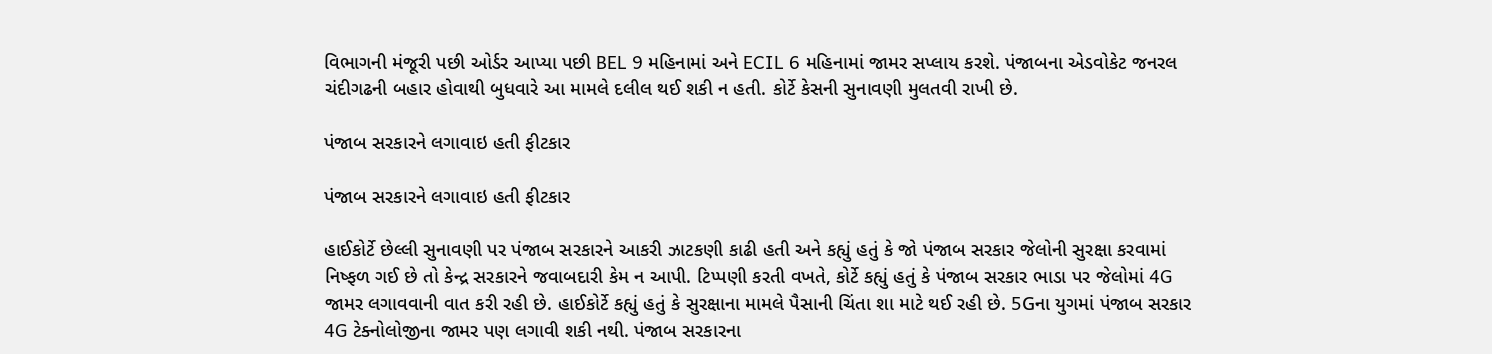વિભાગની મંજૂરી પછી ઓર્ડર આપ્યા પછી BEL 9 મહિનામાં અને ECIL 6 મહિનામાં જામર સપ્લાય કરશે. પંજાબના એડવોકેટ જનરલ ચંદીગઢની બહાર હોવાથી બુધવારે આ મામલે દલીલ થઈ શકી ન હતી. કોર્ટે કેસની સુનાવણી મુલતવી રાખી છે.

પંજાબ સરકારને લગાવાઇ હતી ફીટકાર

પંજાબ સરકારને લગાવાઇ હતી ફીટકાર

હાઈકોર્ટે છેલ્લી સુનાવણી પર પંજાબ સરકારને આકરી ઝાટકણી કાઢી હતી અને કહ્યું હતું કે જો પંજાબ સરકાર જેલોની સુરક્ષા કરવામાં નિષ્ફળ ગઈ છે તો કેન્દ્ર સરકારને જવાબદારી કેમ ન આપી. ટિપ્પણી કરતી વખતે, કોર્ટે કહ્યું હતું કે પંજાબ સરકાર ભાડા પર જેલોમાં 4G જામર લગાવવાની વાત કરી રહી છે. હાઈકોર્ટે કહ્યું હતું કે સુરક્ષાના મામલે પૈસાની ચિંતા શા માટે થઈ રહી છે. 5Gના યુગમાં પંજાબ સરકાર 4G ટેક્નોલોજીના જામર પણ લગાવી શકી નથી. પંજાબ સરકારના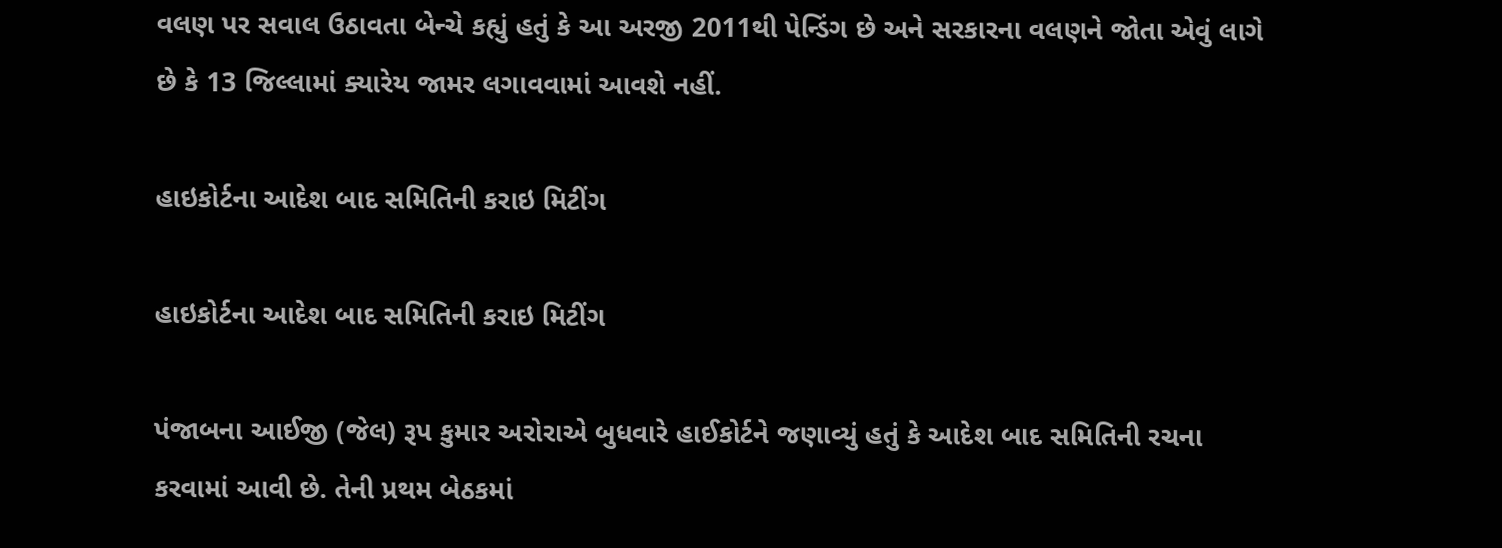વલણ પર સવાલ ઉઠાવતા બેન્ચે કહ્યું હતું કે આ અરજી 2011થી પેન્ડિંગ છે અને સરકારના વલણને જોતા એવું લાગે છે કે 13 જિલ્લામાં ક્યારેય જામર લગાવવામાં આવશે નહીં.

હાઇકોર્ટના આદેશ બાદ સમિતિની કરાઇ મિટીંગ

હાઇકોર્ટના આદેશ બાદ સમિતિની કરાઇ મિટીંગ

પંજાબના આઈજી (જેલ) રૂપ કુમાર અરોરાએ બુધવારે હાઈકોર્ટને જણાવ્યું હતું કે આદેશ બાદ સમિતિની રચના કરવામાં આવી છે. તેની પ્રથમ બેઠકમાં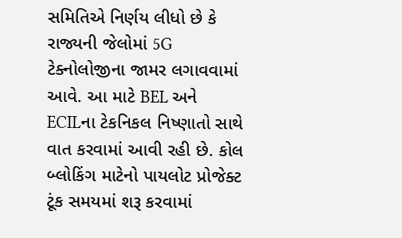સમિતિએ નિર્ણય લીધો છે કે રાજ્યની જેલોમાં 5G ટેક્નોલોજીના જામર લગાવવામાં આવે. આ માટે BEL અને ECILના ટેકનિકલ નિષ્ણાતો સાથે વાત કરવામાં આવી રહી છે. કોલ બ્લોકિંગ માટેનો પાયલોટ પ્રોજેક્ટ ટૂંક સમયમાં શરૂ કરવામાં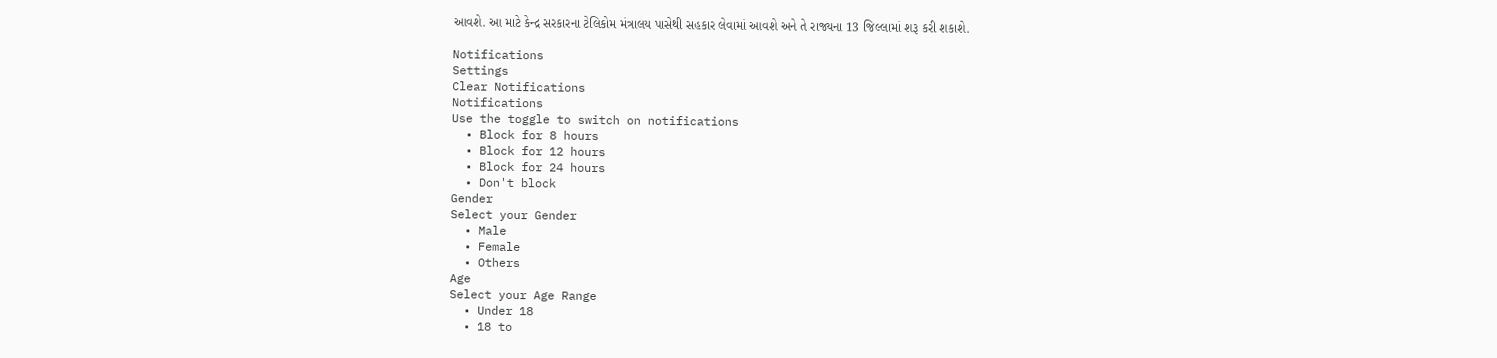આવશે. આ માટે કેન્દ્ર સરકારના ટેલિકોમ મંત્રાલય પાસેથી સહકાર લેવામાં આવશે અને તે રાજ્યના 13 જિલ્લામાં શરૂ કરી શકાશે.

Notifications
Settings
Clear Notifications
Notifications
Use the toggle to switch on notifications
  • Block for 8 hours
  • Block for 12 hours
  • Block for 24 hours
  • Don't block
Gender
Select your Gender
  • Male
  • Female
  • Others
Age
Select your Age Range
  • Under 18
  • 18 to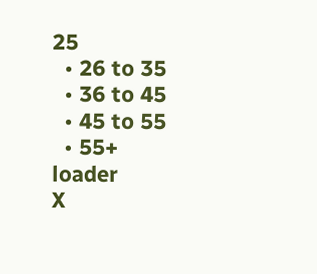25
  • 26 to 35
  • 36 to 45
  • 45 to 55
  • 55+
loader
X